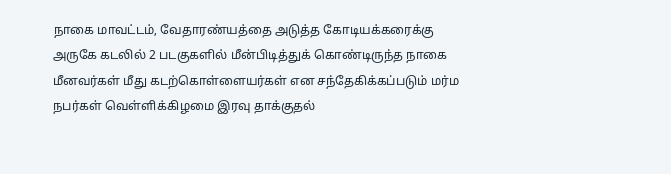நாகை மாவட்டம், வேதாரண்யத்தை அடுத்த கோடியக்கரைக்கு அருகே கடலில் 2 படகுகளில் மீன்பிடித்துக் கொண்டிருந்த நாகை மீனவர்கள் மீது கடற்கொள்ளையர்கள் என சந்தேகிக்கப்படும் மர்ம நபர்கள் வெள்ளிக்கிழமை இரவு தாக்குதல்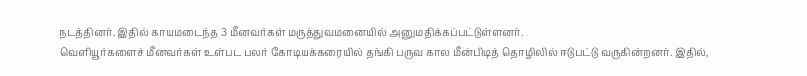நடத்தினர். இதில் காயமடைந்த 3 மீனவர்கள் மருத்துவமனையில் அனுமதிக்கப்பட்டுள்ளனர்.
வெளியூர்களைச் மீனவர்கள் உள்பட பலர் கோடியக்கரையில் தங்கி பருவ கால மீன்பிடித் தொழிலில் ஈடுபட்டு வருகின்றனர். இதில்,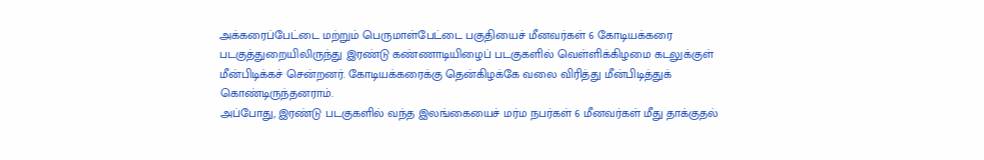அக்கரைப்பேட்டை மற்றும் பெருமாள்பேட்டை பகுதியைச் மீனவர்கள் 6 கோடியக்கரை படகுத்துறையிலிருந்து இரண்டு கண்ணாடியிழைப் படகுகளில் வெள்ளிக்கிழமை கடலுக்குள் மீன்பிடிக்கச் சென்றனர். கோடியக்கரைக்கு தென்கிழக்கே வலை விரித்து மீன்பிடித்துக் கொண்டிருந்தனராம்.
அப்போது, இரண்டு படகுகளில் வந்த இலங்கையைச் மர்ம நபர்கள் 6 மீனவர்கள் மீது தாக்குதல்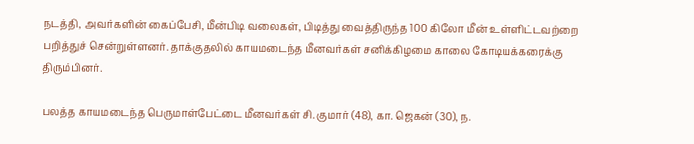நடத்தி, அவர்களின் கைப்பேசி, மீன்பிடி வலைகள், பிடித்து வைத்திருந்த 100 கிலோ மீன் உள்ளிட்டவற்றை பறித்துச் சென்றுள்ளனர். தாக்குதலில் காயமடைந்த மீனவர்கள் சனிக்கிழமை காலை கோடியக்கரைக்கு திரும்பினர்.

பலத்த காயமடைந்த பெருமாள்பேட்டை மீனவர்கள் சி. குமார் (48), கா. ஜெகன் (30), ந.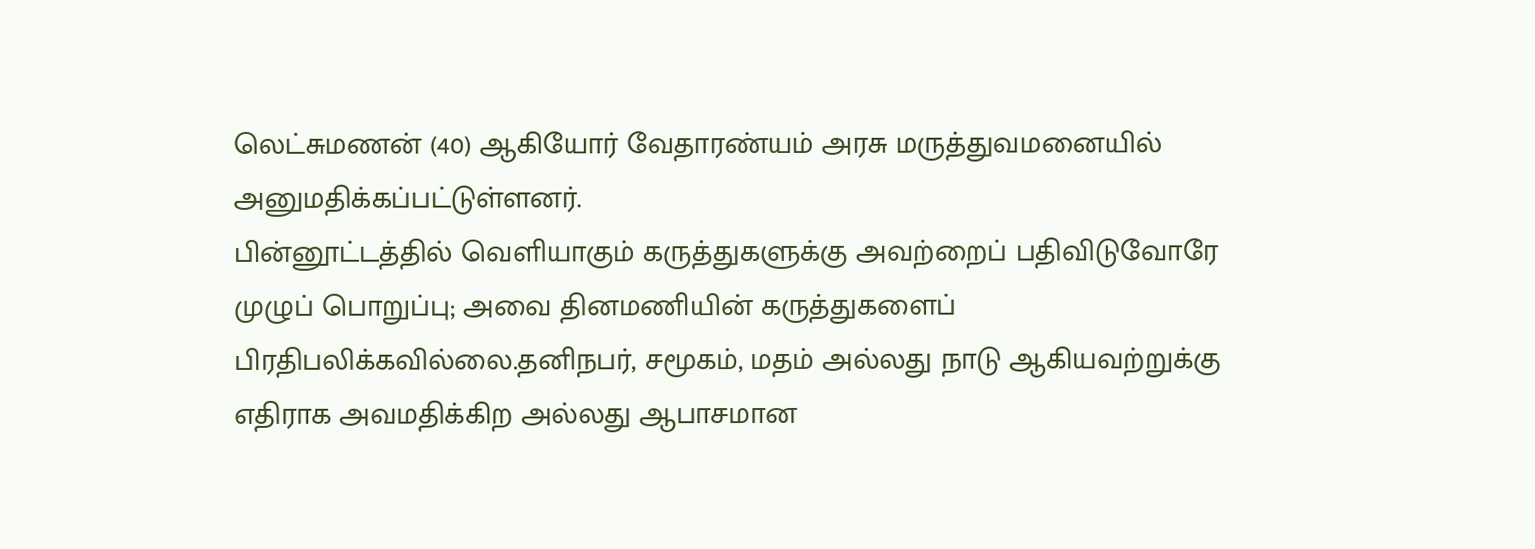லெட்சுமணன் (40) ஆகியோர் வேதாரண்யம் அரசு மருத்துவமனையில் அனுமதிக்கப்பட்டுள்ளனர்.
பின்னூட்டத்தில் வெளியாகும் கருத்துகளுக்கு அவற்றைப் பதிவிடுவோரே முழுப் பொறுப்பு; அவை தினமணியின் கருத்துகளைப் பிரதிபலிக்கவில்லை.தனிநபர், சமூகம், மதம் அல்லது நாடு ஆகியவற்றுக்கு எதிராக அவமதிக்கிற அல்லது ஆபாசமான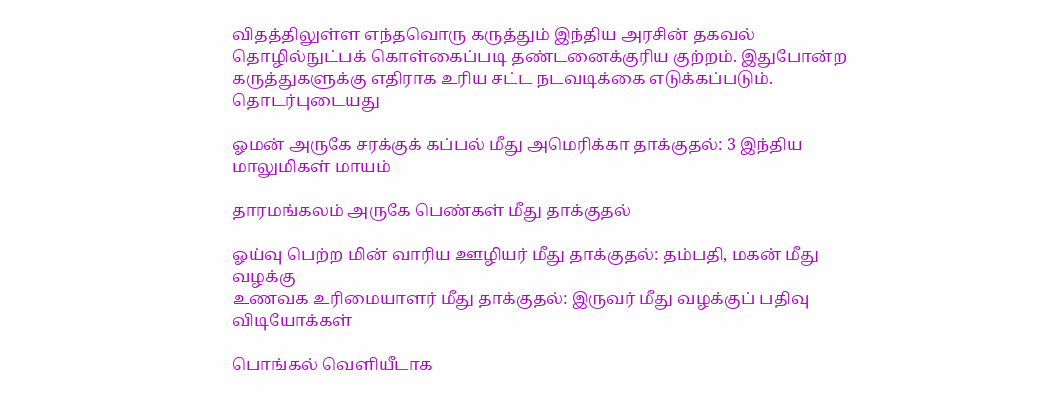விதத்திலுள்ள எந்தவொரு கருத்தும் இந்திய அரசின் தகவல் தொழில்நுட்பக் கொள்கைப்படி தண்டனைக்குரிய குற்றம். இதுபோன்ற கருத்துகளுக்கு எதிராக உரிய சட்ட நடவடிக்கை எடுக்கப்படும்.
தொடர்புடையது

ஓமன் அருகே சரக்குக் கப்பல் மீது அமெரிக்கா தாக்குதல்: 3 இந்திய மாலுமிகள் மாயம்

தாரமங்கலம் அருகே பெண்கள் மீது தாக்குதல்

ஓய்வு பெற்ற மின் வாரிய ஊழியர் மீது தாக்குதல்: தம்பதி, மகன் மீது வழக்கு
உணவக உரிமையாளர் மீது தாக்குதல்: இருவர் மீது வழக்குப் பதிவு
விடியோக்கள்

பொங்கல் வெளியீடாக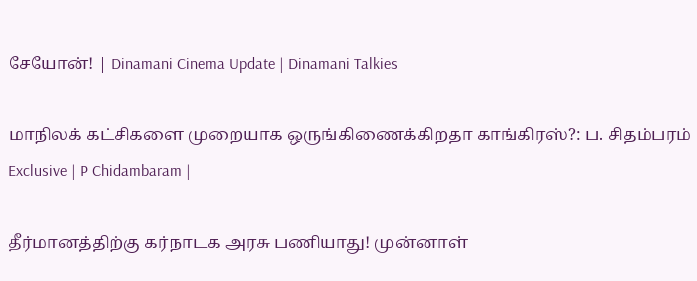சேயோன்! | Dinamani Cinema Update | Dinamani Talkies

மாநிலக் கட்சிகளை முறையாக ஒருங்கிணைக்கிறதா காங்கிரஸ்?: ப. சிதம்பரம் Exclusive | P Chidambaram |

தீர்மானத்திற்கு கர்நாடக அரசு பணியாது! முன்னாள்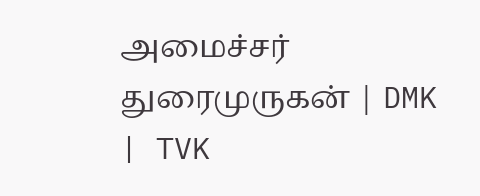அமைச்சர் துரைமுருகன் | DMK | TVK